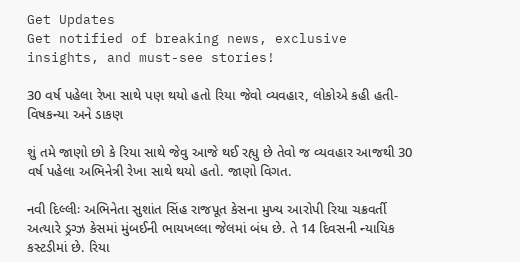Get Updates
Get notified of breaking news, exclusive insights, and must-see stories!

30 વર્ષ પહેલા રેખા સાથે પણ થયો હતો રિયા જેવો વ્યવહાર, લોકોએ કહી હતી- વિષકન્યા અને ડાકણ

શું તમે જાણો છો કે રિયા સાથે જેવુ આજે થઈ રહ્યુ છે તેવો જ વ્યવહાર આજથી 30 વર્ષ પહેલા અભિનેત્રી રેખા સાથે થયો હતો. જાણો વિગત.

નવી દિલ્લીઃ અભિનેતા સુશાંત સિંહ રાજપૂત કેસના મુખ્ય આરોપી રિયા ચક્રવર્તી અત્યારે ડ્રગ્ઝ કેસમાં મુંબઈની ભાયખલ્લા જેલમાં બંધ છે. તે 14 દિવસની ન્યાયિક કસ્ટડીમાં છે. રિયા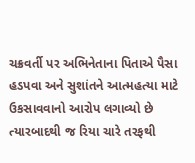ચક્રવર્તી પર અભિનેતાના પિતાએ પૈસા હડપવા અને સુશાંતને આત્મહત્યા માટે ઉકસાવવાનો આરોપ લગાવ્યો છે ત્યારબાદથી જ રિયા ચારે તરફથી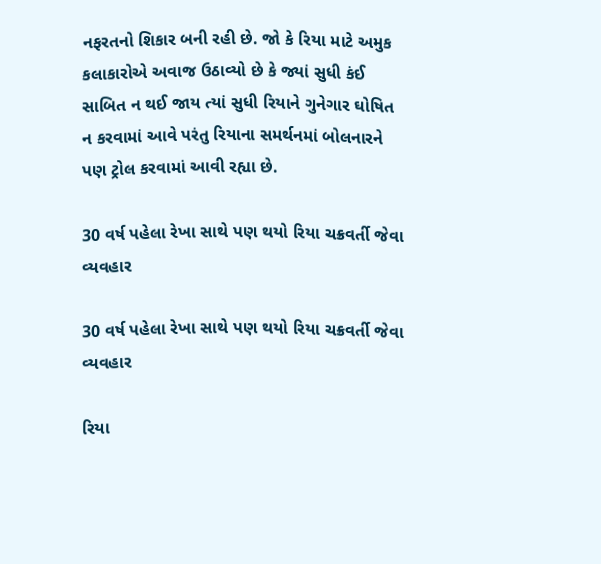નફરતનો શિકાર બની રહી છે. જો કે રિયા માટે અમુક કલાકારોએ અવાજ ઉઠાવ્યો છે કે જ્યાં સુધી કંઈ સાબિત ન થઈ જાય ત્યાં સુધી રિયાને ગુનેગાર ઘોષિત ન કરવામાં આવે પરંતુ રિયાના સમર્થનમાં બોલનારને પણ ટ્રોલ કરવામાં આવી રહ્યા છે.

30 વર્ષ પહેલા રેખા સાથે પણ થયો રિયા ચક્રવર્તી જેવા વ્યવહાર

30 વર્ષ પહેલા રેખા સાથે પણ થયો રિયા ચક્રવર્તી જેવા વ્યવહાર

રિયા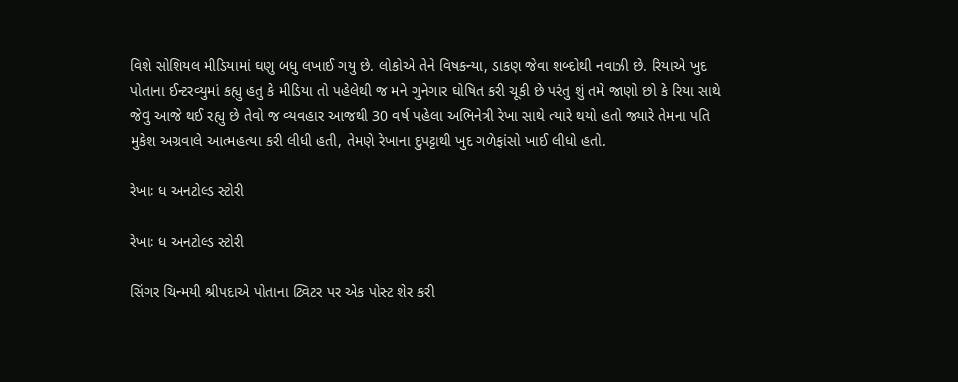વિશે સોશિયલ મીડિયામાં ઘણુ બધુ લખાઈ ગયુ છે. લોકોએ તેને વિષકન્યા, ડાકણ જેવા શબ્દોથી નવાઝી છે. રિયાએ ખુદ પોતાના ઈન્ટરવ્યુમાં કહ્યુ હતુ કે મીડિયા તો પહેલેથી જ મને ગુનેગાર ઘોષિત કરી ચૂકી છે પરંતુ શું તમે જાણો છો કે રિયા સાથે જેવુ આજે થઈ રહ્યુ છે તેવો જ વ્યવહાર આજથી 30 વર્ષ પહેલા અભિનેત્રી રેખા સાથે ત્યારે થયો હતો જ્યારે તેમના પતિ મુકેશ અગ્રવાલે આત્મહત્યા કરી લીધી હતી, તેમણે રેખાના દુપટ્ટાથી ખુદ ગળેફાંસો ખાઈ લીધો હતો.

રેખાઃ ધ અનટોલ્ડ સ્ટોરી

રેખાઃ ધ અનટોલ્ડ સ્ટોરી

સિંગર ચિન્મયી શ્રીપદાએ પોતાના ટ્વિટર પર એક પોસ્ટ શેર કરી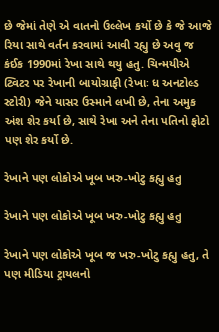છે જેમાં તેણે એ વાતનો ઉલ્લેખ કર્યો છે કે જે આજે રિયા સાથે વર્તન કરવામાં આવી રહ્યુ છે અવુ જ કંઈક 1990માં રેખા સાથે થયુ હતુ. ચિન્મયીએ ટ્વિટર પર રેખાની બાયોગ્રાફી (રેખાઃ ધ અનટોલ્ડ સ્ટોરી) જેને યાસર ઉસ્માને લખી છે, તેના અમુક અંશ શેર કર્યા છે, સાથે રેખા અને તેના પતિનો ફોટો પણ શેર કર્યો છે.

રેખાને પણ લોકોએ ખૂબ ખરુ-ખોટુ કહ્યુ હતુ

રેખાને પણ લોકોએ ખૂબ ખરુ-ખોટુ કહ્યુ હતુ

રેખાને પણ લોકોએ ખૂબ જ ખરુ-ખોટુ કહ્યુ હતુ, તે પણ મીડિયા ટ્રાયલનો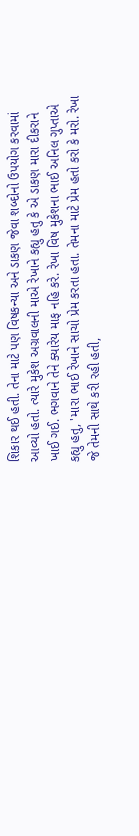શિકાર થઈ હતી. તેના માટે પણ વિષકન્યા અને ડાકણ જેવા શબ્દોનો ઉપયોગ કરવામાં આવ્યો હતો. ત્યારે મુકેશ અગ્રવાલની માએ રેખાને કહ્યુ હતુ કે એ ડાકણ મારા દીકરાને ખાઈ ગઈ. ભગવાને તેને ક્યારેય માફ નહિ કરે. રેખા વિષ મુકેશના ભાઈ અનિલ ગુપ્તાએ કહ્યુ હતુ, 'મારા ભાઈ રેખાને સાચો પ્રેમ કરતા હતા. તેમના માટે પ્રેમ હતો કરો કે મરો. રેખા જે તેમની સાથે કરી રહી હતી,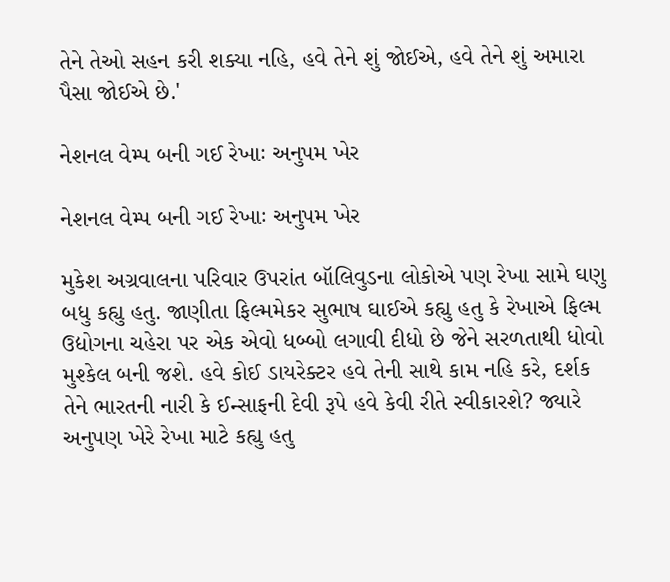તેને તેઓ સહન કરી શક્યા નહિ, હવે તેને શું જોઈએ, હવે તેને શું અમારા પૈસા જોઈએ છે.'

નેશનલ વેમ્પ બની ગઈ રેખાઃ અનુપમ ખેર

નેશનલ વેમ્પ બની ગઈ રેખાઃ અનુપમ ખેર

મુકેશ અગ્રવાલના પરિવાર ઉપરાંત બૉલિવુડના લોકોએ પણ રેખા સામે ઘણુ બધુ કહ્યુ હતુ. જાણીતા ફિલ્મમેકર સુભાષ ઘાઈએ કહ્યુ હતુ કે રેખાએ ફિલ્મ ઉદ્યોગના ચહેરા પર એક એવો ધબ્બો લગાવી દીધો છે જેને સરળતાથી ધોવો મુશ્કેલ બની જશે. હવે કોઈ ડાયરેક્ટર હવે તેની સાથે કામ નહિ કરે, દર્શક તેને ભારતની નારી કે ઈન્સાફની દેવી રૂપે હવે કેવી રીતે સ્વીકારશે? જ્યારે અનુપણ ખેરે રેખા માટે કહ્યુ હતુ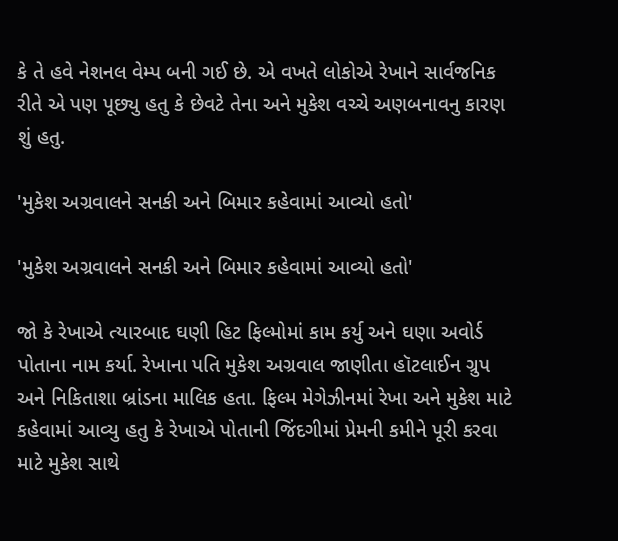કે તે હવે નેશનલ વેમ્પ બની ગઈ છે. એ વખતે લોકોએ રેખાને સાર્વજનિક રીતે એ પણ પૂછ્યુ હતુ કે છેવટે તેના અને મુકેશ વચ્ચે અણબનાવનુ કારણ શું હતુ.

'મુકેશ અગ્રવાલને સનકી અને બિમાર કહેવામાં આવ્યો હતો'

'મુકેશ અગ્રવાલને સનકી અને બિમાર કહેવામાં આવ્યો હતો'

જો કે રેખાએ ત્યારબાદ ઘણી હિટ ફિલ્મોમાં કામ કર્યુ અને ઘણા અવોર્ડ પોતાના નામ કર્યા. રેખાના પતિ મુકેશ અગ્રવાલ જાણીતા હૉટલાઈન ગ્રુપ અને નિકિતાશા બ્રાંડના માલિક હતા. ફિલ્મ મેગેઝીનમાં રેખા અને મુકેશ માટે કહેવામાં આવ્યુ હતુ કે રેખાએ પોતાની જિંદગીમાં પ્રેમની કમીને પૂરી કરવા માટે મુકેશ સાથે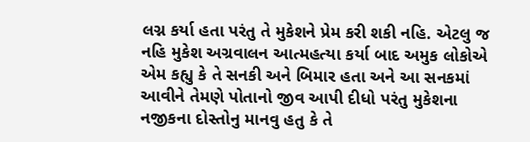લગ્ન કર્યા હતા પરંતુ તે મુકેશને પ્રેમ કરી શકી નહિ. એટલુ જ નહિ મુકેશ અગ્રવાલન આત્મહત્યા કર્યા બાદ અમુક લોકોએ એમ કહ્યુ કે તે સનકી અને બિમાર હતા અને આ સનકમાં આવીને તેમણે પોતાનો જીવ આપી દીધો પરંતુ મુકેશના નજીકના દોસ્તોનુ માનવુ હતુ કે તે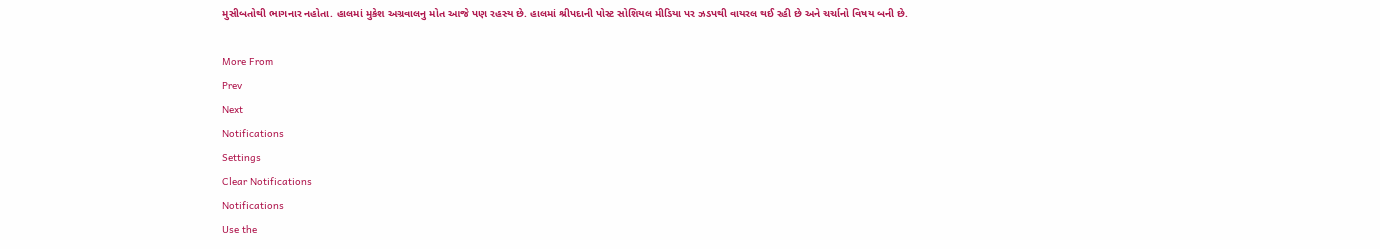મુસીબતોથી ભાગનાર નહોતા. હાલમાં મુકેશ અગ્રવાલનુ મોત આજે પણ રહસ્ય છે. હાલમાં શ્રીપદાની પોસ્ટ સોશિયલ મીડિયા પર ઝડપથી વાયરલ થઈ રહી છે અને ચર્ચાનો વિષય બની છે.

More From
Prev
Next
Notifications
Settings
Clear Notifications
Notifications
Use the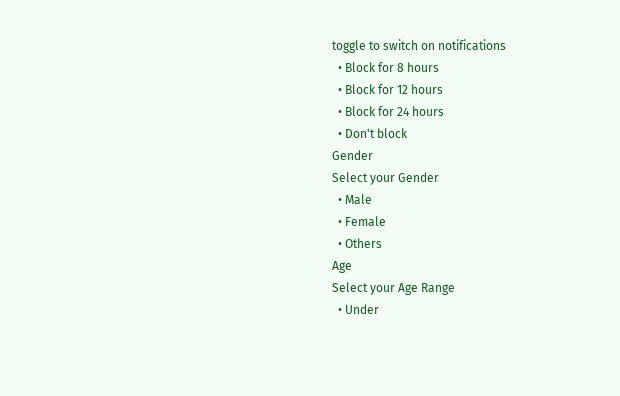toggle to switch on notifications
  • Block for 8 hours
  • Block for 12 hours
  • Block for 24 hours
  • Don't block
Gender
Select your Gender
  • Male
  • Female
  • Others
Age
Select your Age Range
  • Under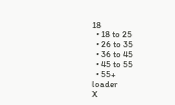18
  • 18 to 25
  • 26 to 35
  • 36 to 45
  • 45 to 55
  • 55+
loader
X